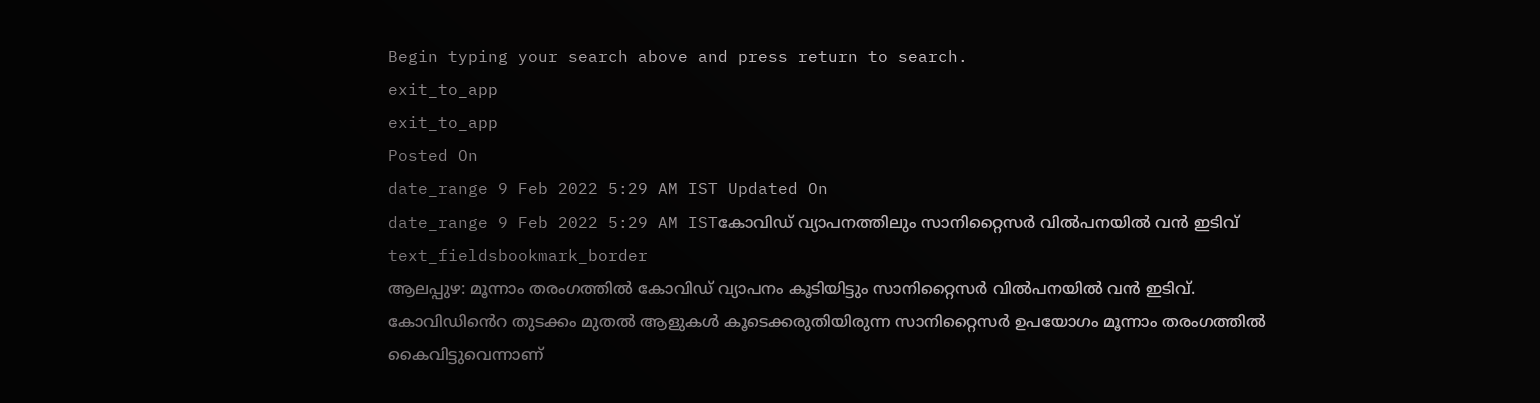Begin typing your search above and press return to search.
exit_to_app
exit_to_app
Posted On
date_range 9 Feb 2022 5:29 AM IST Updated On
date_range 9 Feb 2022 5:29 AM ISTകോവിഡ് വ്യാപനത്തിലും സാനിറ്റൈസർ വിൽപനയിൽ വൻ ഇടിവ്
text_fieldsbookmark_border
ആലപ്പുഴ: മൂന്നാം തരംഗത്തിൽ കോവിഡ് വ്യാപനം കൂടിയിട്ടും സാനിറ്റൈസർ വിൽപനയിൽ വൻ ഇടിവ്. കോവിഡിൻെറ തുടക്കം മുതൽ ആളുകൾ കൂടെക്കരുതിയിരുന്ന സാനിറ്റൈസർ ഉപയോഗം മൂന്നാം തരംഗത്തിൽ കൈവിട്ടുവെന്നാണ്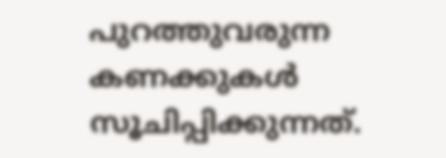പുറത്തുവരുന്ന കണക്കുകൾ സൂചിപ്പിക്കുന്നത്.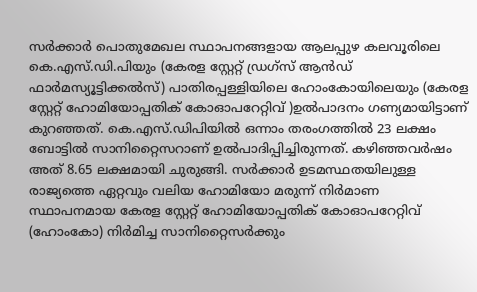സർക്കാർ പൊതുമേഖല സ്ഥാപനങ്ങളായ ആലപ്പുഴ കലവൂരിലെ കെ.എസ്.ഡി.പിയും (കേരള സ്റ്റേറ്റ് ഡ്രഗ്സ് ആൻഡ് ഫാർമസ്യൂട്ടിക്കൽസ്) പാതിരപ്പള്ളിയിലെ ഹോംകോയിലെയും (കേരള സ്റ്റേറ്റ് ഹോമിയോപ്പതിക് കോഓപറേറ്റിവ് )ഉൽപാദനം ഗണ്യമായിട്ടാണ് കുറഞ്ഞത്. കെ.എസ്.ഡിപിയിൽ ഒന്നാം തരംഗത്തിൽ 23 ലക്ഷം ബോട്ടിൽ സാനിറ്റൈസറാണ് ഉൽപാദിപ്പിച്ചിരുന്നത്. കഴിഞ്ഞവർഷം അത് 8.65 ലക്ഷമായി ചുരുങ്ങി. സർക്കാർ ഉടമസ്ഥതയിലുള്ള രാജ്യത്തെ ഏറ്റവും വലിയ ഹോമിയോ മരുന്ന് നിർമാണ സ്ഥാപനമായ കേരള സ്റ്റേറ്റ് ഹോമിയോപ്പതിക് കോഓപറേറ്റിവ് (ഹോംകോ) നിർമിച്ച സാനിറ്റൈസർക്കും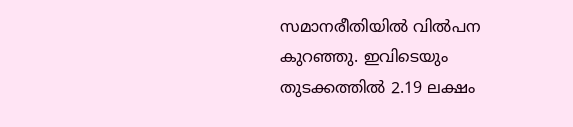സമാനരീതിയിൽ വിൽപന കുറഞ്ഞു. ഇവിടെയും തുടക്കത്തിൽ 2.19 ലക്ഷം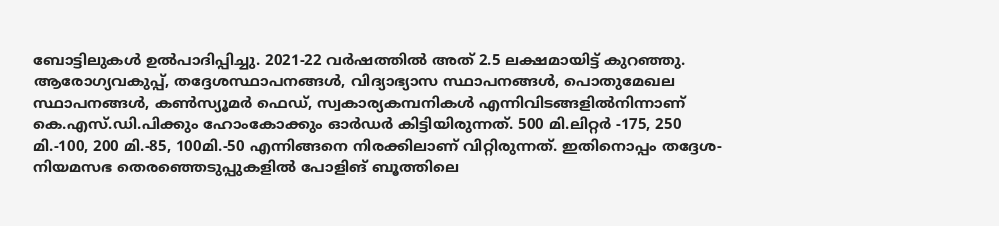ബോട്ടിലുകൾ ഉൽപാദിപ്പിച്ചു. 2021-22 വർഷത്തിൽ അത് 2.5 ലക്ഷമായിട്ട് കുറഞ്ഞു. ആരോഗ്യവകുപ്പ്, തദ്ദേശസ്ഥാപനങ്ങൾ, വിദ്യാഭ്യാസ സ്ഥാപനങ്ങൾ, പൊതുമേഖല സ്ഥാപനങ്ങൾ, കൺസ്യൂമർ ഫെഡ്, സ്വകാര്യകമ്പനികൾ എന്നിവിടങ്ങളിൽനിന്നാണ് കെ.എസ്.ഡി.പിക്കും ഹോംകോക്കും ഓർഡർ കിട്ടിയിരുന്നത്. 500 മി.ലിറ്റർ -175, 250 മി.-100, 200 മി.-85, 100മി.-50 എന്നിങ്ങനെ നിരക്കിലാണ് വിറ്റിരുന്നത്. ഇതിനൊപ്പം തദ്ദേശ-നിയമസഭ തെരഞ്ഞെടുപ്പുകളിൽ പോളിങ് ബൂത്തിലെ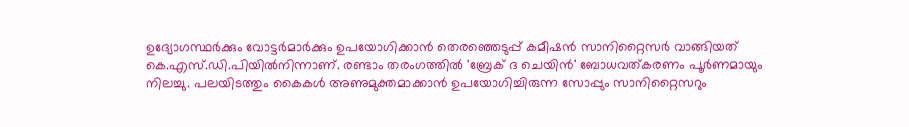ഉദ്യോഗസ്ഥർക്കും വോട്ടർമാർക്കും ഉപയോഗിക്കാൻ തെരഞ്ഞെടുപ്പ് കമീഷൻ സാനിറ്റൈസർ വാങ്ങിയത് കെ.എസ്.ഡി.പിയിൽനിന്നാണ്. രണ്ടാം തരംഗത്തിൽ 'ബ്രേക് ദ ചെയിൻ' ബോധവത്കരണം പൂർണമായും നിലച്ചു. പലയിടത്തും കൈകൾ അണുമുക്തമാക്കാൻ ഉപയോഗിച്ചിരുന്ന സോപ്പും സാനിറ്റൈസറും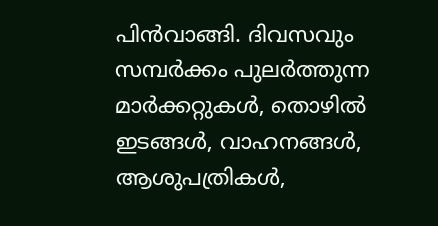പിൻവാങ്ങി. ദിവസവും സമ്പർക്കം പുലർത്തുന്ന മാർക്കറ്റുകൾ, തൊഴിൽ ഇടങ്ങൾ, വാഹനങ്ങൾ, ആശുപത്രികൾ,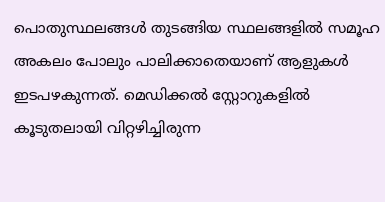പൊതുസ്ഥലങ്ങൾ തുടങ്ങിയ സ്ഥലങ്ങളിൽ സമൂഹ അകലം പോലും പാലിക്കാതെയാണ് ആളുകൾ ഇടപഴകുന്നത്. മെഡിക്കൽ സ്റ്റോറുകളിൽ കൂടുതലായി വിറ്റഴിച്ചിരുന്ന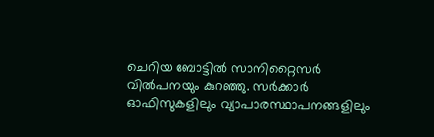ചെറിയ ബോട്ടിൽ സാനിറ്റൈസർ വിൽപനയും കുറഞ്ഞു. സർക്കാർ ഓഫിസുകളിലും വ്യാപാരസ്ഥാപനങ്ങളിലും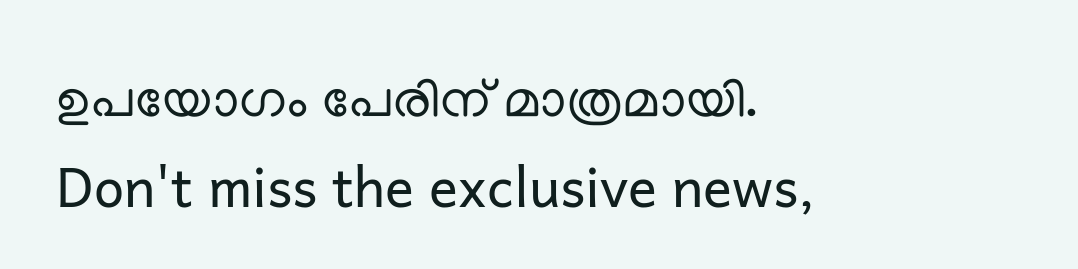ഉപയോഗം പേരിന് മാത്രമായി.
Don't miss the exclusive news,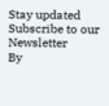Stay updated
Subscribe to our Newsletter
By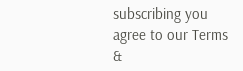subscribing you agree to our Terms &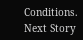Conditions.
Next Story